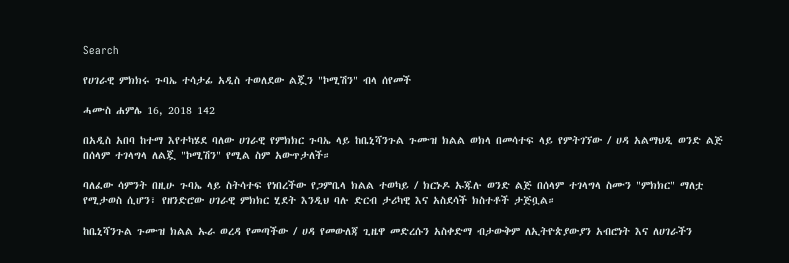Search

የሀገራዊ ምክክሩ ጉባኤ ተሳታፊ አዲስ ተወለደው ልጇን "ኮሚሽን" ብላ ሰየመች

ሓሙስ ሐምሌ 16, 2018 142

በአዲስ አበባ ከተማ እየተካሄደ ባለው ሀገራዊ የምክክር ጉባኤ ላይ ከቤኒሻንጉል ጉሙዝ ክልል ወክላ በመሳተፍ ላይ የምትገኘው / ሀዳ አልማህዲ ወንድ ልጅ በሰላም ተገላግላ ለልጇ "ኮሚሽን" የሚል ስም አውጥታለች።

ባለፈው ሳምንት በዚሁ ጉባኤ ላይ ስትሳተፍ የነበረችው የጋምቤላ ክልል ተወካይ / ክርኑዶ ኡጁሉ ወንድ ልጅ በሰላም ተገላግላ ስሙን "ምክክር" ማለቷ የሚታወስ ሲሆን፣ የዘንድሮው ሀገራዊ ምክክር ሂደት እንዲህ ባሉ ድርብ ታሪካዊ እና አስደሳች ክስተቶች ታጅቧል።

ከቤኒሻንጉል ጉሙዝ ክልል ኡራ ወረዳ የመጣችው / ሀዳ የመውለጃ ጊዜዋ መድረሱን አስቀድማ ብታውቅም ለኢትዮጵያውያን አብሮነት እና ለሀገራችን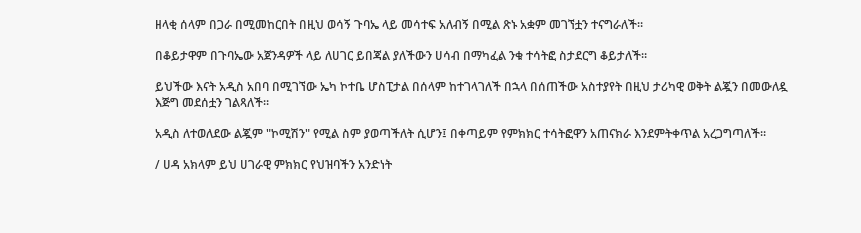ዘላቂ ሰላም በጋራ በሚመከርበት በዚህ ወሳኝ ጉባኤ ላይ መሳተፍ አለብኝ በሚል ጽኑ አቋም መገኘቷን ተናግራለች።

በቆይታዋም በጉባኤው አጀንዳዎች ላይ ለሀገር ይበጃል ያለችውን ሀሳብ በማካፈል ንቁ ተሳትፎ ስታደርግ ቆይታለች።

ይህችው እናት አዲስ አበባ በሚገኘው ኤካ ኮተቤ ሆስፒታል በሰላም ከተገላገለች በኋላ በሰጠችው አስተያየት በዚህ ታሪካዊ ወቅት ልጇን በመውለዷ እጅግ መደሰቷን ገልጻለች።

አዲስ ለተወለደው ልጇም "ኮሚሽን" የሚል ስም ያወጣችለት ሲሆን፤ በቀጣይም የምክክር ተሳትፎዋን አጠናክራ እንደምትቀጥል አረጋግጣለች።

/ ሀዳ አክላም ይህ ሀገራዊ ምክክር የህዝባችን አንድነት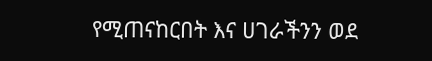የሚጠናከርበት እና ሀገራችንን ወደ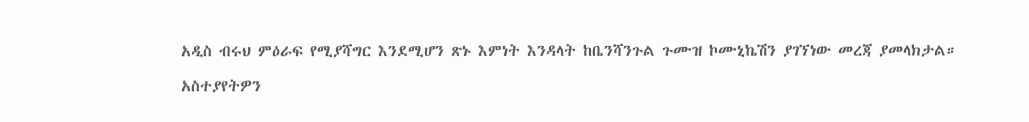አዲስ ብሩህ ምዕራፍ የሚያሻግር እንደሚሆን ጽኑ እምነት እንዳላት ከቤንሻንጉል ጉሙዝ ኮሙኒኬሽን ያገኘነው መረጃ ያመላክታል።

አስተያየትዎን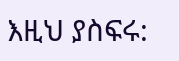እዚህ ያስፍሩ: